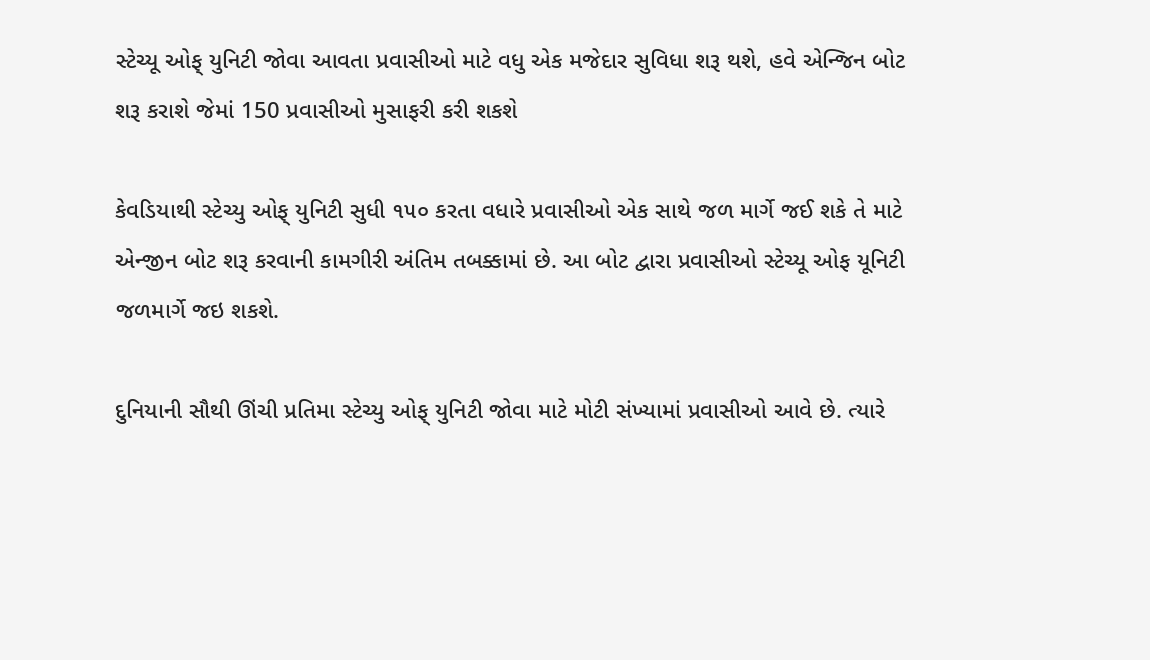સ્ટેચ્યૂ ઓફ્ યુનિટી જોવા આવતા પ્રવાસીઓ માટે વધુ એક મજેદાર સુવિધા શરૂ થશે, હવે એન્જિન બોટ શરૂ કરાશે જેમાં 150 પ્રવાસીઓ મુસાફરી કરી શકશે

કેવડિયાથી સ્ટેચ્યુ ઓફ્ યુનિટી સુધી ૧૫૦ કરતા વધારે પ્રવાસીઓ એક સાથે જળ માર્ગે જઈ શકે તે માટે એન્જીન બોટ શરૂ કરવાની કામગીરી અંતિમ તબક્કામાં છે. આ બોટ દ્વારા પ્રવાસીઓ સ્ટેચ્યૂ ઓફ યૂનિટી જળમાર્ગે જઇ શકશે.

દુનિયાની સૌથી ઊંચી પ્રતિમા સ્ટેચ્યુ ઓફ્ યુનિટી જોવા માટે મોટી સંખ્યામાં પ્રવાસીઓ આવે છે. ત્યારે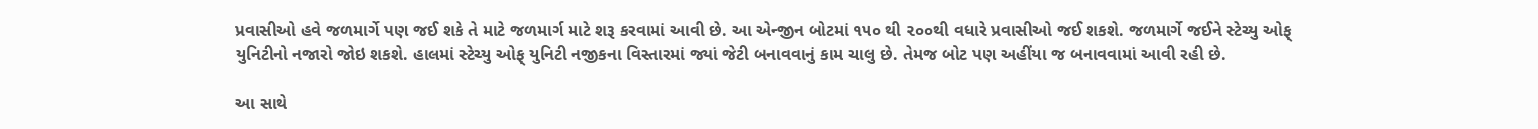પ્રવાસીઓ હવે જળમાર્ગે પણ જઈ શકે તે માટે જળમાર્ગ માટે શરૂ કરવામાં આવી છે. આ એન્જીન બોટમાં ૧૫૦ થી ૨૦૦થી વધારે પ્રવાસીઓ જઈ શકશે. જળમાર્ગે જઈને સ્ટેચ્યુ ઓફ્ યુનિટીનો નજારો જોઇ શકશે. હાલમાં સ્ટેચ્યુ ઓફ્ યુનિટી નજીકના વિસ્તારમાં જ્યાં જેટી બનાવવાનું કામ ચાલુ છે. તેમજ બોટ પણ અહીંયા જ બનાવવામાં આવી રહી છે.

આ સાથે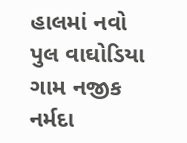હાલમાં નવો પુલ વાઘોડિયા ગામ નજીક નર્મદા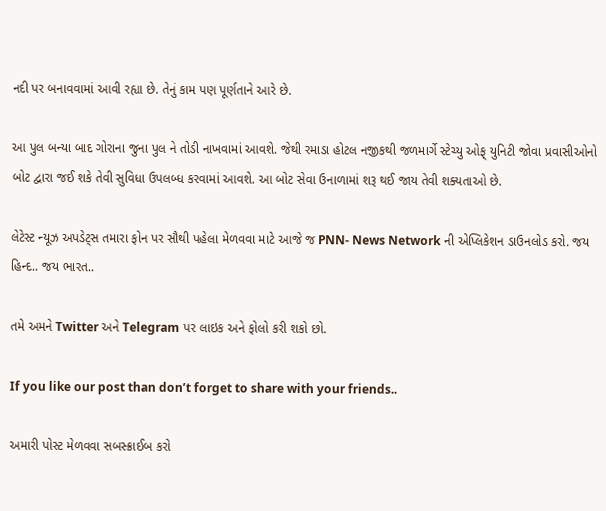નદી પર બનાવવામાં આવી રહ્યા છે. તેનું કામ પણ પૂર્ણતાને આરે છે.

આ પુલ બન્યા બાદ ગોરાના જુના પુલ ને તોડી નાખવામાં આવશે. જેથી રમાડા હોટલ નજીકથી જળમાર્ગે સ્ટેચ્યુ ઓફ્ યુનિટી જોવા પ્રવાસીઓનો બોટ દ્વારા જઈ શકે તેવી સુવિધા ઉપલબ્ધ કરવામાં આવશે. આ બોટ સેવા ઉનાળામાં શરૂ થઈ જાય તેવી શક્યતાઓ છે.

લેટેસ્ટ ન્યૂઝ અપડેટ્સ તમારા ફોન પર સૌથી પહેલા મેળવવા માટે આજે જ PNN- News Network ની એપ્લિકેશન ડાઉનલોડ કરો. જય હિન્દ.. જય ભારત..

તમે અમને Twitter અને Telegram પર લાઇક અને ફોલો કરી શકો છો.

If you like our post than don’t forget to share with your friends..

અમારી પોસ્ટ મેળવવા સબસ્ક્રાઈબ કરો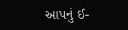આપનું ઈ-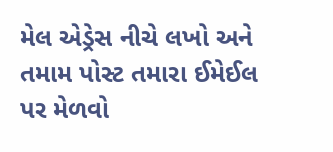મેલ એડ્રેસ નીચે લખો અને તમામ પોસ્ટ તમારા ઈમેઈલ પર મેળવો